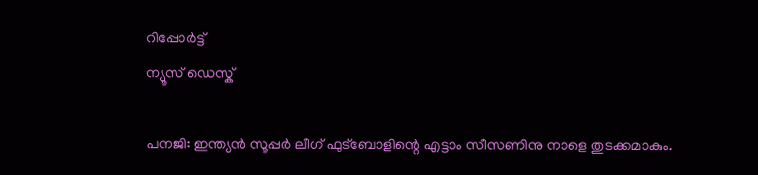റിപ്പോര്‍ട്ട്
ന്യൂസ് ഡെസ്ക്

പനജി: ഇന്ത്യന്‍ സൂപ്പര്‍ ലീഗ് ഫുട്‌ബോളിന്റെ എട്ടാം സീസണിനു നാളെ തുടക്കമാകും.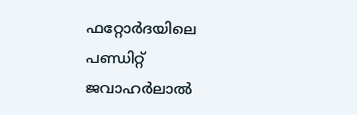ഫറ്റോര്‍ദയിലെ പണ്ഡിറ്റ് ജവാഹര്‍ലാല്‍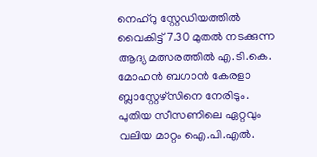നെഹ്റു സ്റ്റേഡിയത്തില്‍ വൈകിട്ട് 7.30 മുതല്‍ നടക്കുന്ന ആദ്യ മത്സരത്തില്‍ എ.ടി.കെ. മോഹന്‍ ബഗാന്‍ കേരളാ ബ്ലാസ്റ്റേഴ്സിനെ നേരിടും. പുതിയ സീസണിലെ ഏറ്റവും വലിയ മാറ്റം ഐ.പി.എല്‍.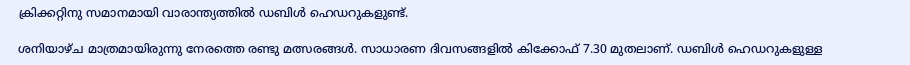ക്രിക്കറ്റിനു സമാനമായി വാരാന്ത്യത്തില്‍ ഡബിള്‍ ഹെഡറുകളുണ്ട്.

ശനിയാഴ്ച മാത്രമായിരുന്നു നേരത്തെ രണ്ടു മത്സരങ്ങള്‍. സാധാരണ ദിവസങ്ങളില്‍ കിക്കോഫ് 7.30 മുതലാണ്. ഡബിള്‍ ഹെഡറുകളുള്ള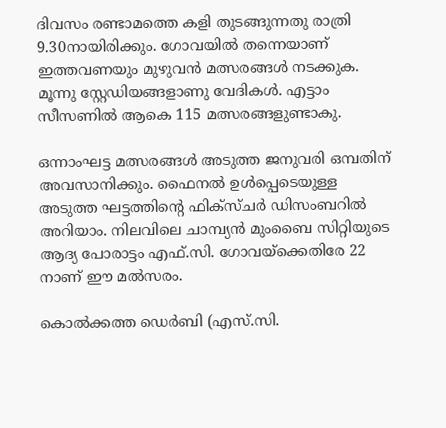ദിവസം രണ്ടാമത്തെ കളി തുടങ്ങുന്നതു രാത്രി 9.30നായിരിക്കും. ഗോവയില്‍ തന്നെയാണ് ഇത്തവണയും മുഴുവന്‍ മത്സരങ്ങള്‍ നടക്കുക. മൂന്നു സ്റ്റേഡിയങ്ങളാണു വേദികള്‍. എട്ടാം സീസണില്‍ ആകെ 115 മത്സരങ്ങളുണ്ടാകു.

ഒന്നാംഘട്ട മത്സരങ്ങള്‍ അടുത്ത ജനുവരി ഒമ്പതിന് അവസാനിക്കും. ഫൈനല്‍ ഉള്‍പ്പെടെയുള്ള അടുത്ത ഘട്ടത്തിന്റെ ഫിക്‌സ്ചര്‍ ഡിസംബറില്‍ അറിയാം. നിലവിലെ ചാമ്പ്യന്‍ മുംബൈ സിറ്റിയുടെ ആദ്യ പോരാട്ടം എഫ്.സി. ഗോവയ്‌ക്കെതിരേ 22 നാണ് ഈ മല്‍സരം.

കൊല്‍ക്കത്ത ഡെര്‍ബി (എസ്.സി.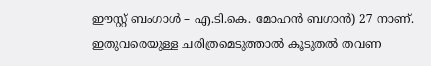ഈസ്റ്റ് ബംഗാള്‍ – എ.ടി.കെ. മോഹന്‍ ബഗാന്‍) 27 നാണ്. ഇതുവരെയുള്ള ചരിത്രമെടുത്താല്‍ കൂടുതല്‍ തവണ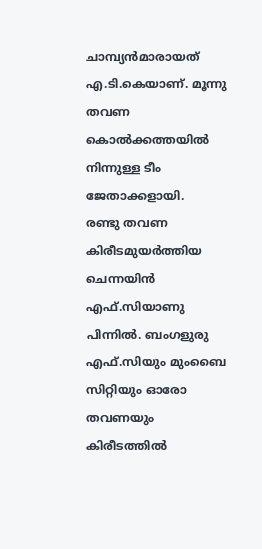ചാമ്പ്യന്‍മാരായത് എ.ടി.കെയാണ്. മൂന്നു തവണ കൊല്‍ക്കത്തയില്‍ നിന്നുള്ള ടീം ജേതാക്കളായി.
രണ്ടു തവണ കിരീടമുയര്‍ത്തിയ ചെന്നയിന്‍ എഫ്.സിയാണു പിന്നില്‍. ബംഗളുരു എഫ്.സിയും മുംബൈ സിറ്റിയും ഓരോ തവണയും കിരീടത്തില്‍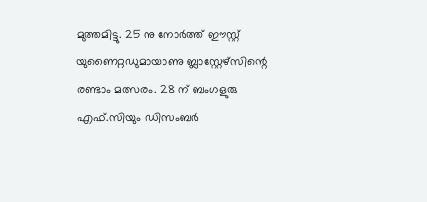മുത്തമിട്ടു. 25 നു നോര്‍ത്ത് ഈസ്റ്റ് യുണൈറ്റഡുമായാണു ബ്ലാസ്റ്റേഴ്സിന്റെ രണ്ടാം മത്സരം. 28 ന് ബംഗളുരു എഫ്.സിയും ഡിസംബര്‍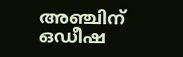അഞ്ചിന് ഒഡീഷ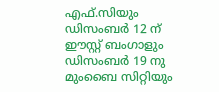എഫ്.സിയും ഡിസംബര്‍ 12 ന് ഈസ്റ്റ് ബംഗാളും ഡിസംബര്‍ 19 നു മുംബൈ സിറ്റിയും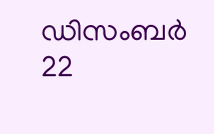ഡിസംബര്‍ 22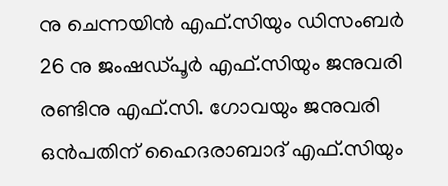നു ചെന്നയിന്‍ എഫ്.സിയും ഡിസംബര്‍ 26 നു ജംഷഡ്പൂര്‍ എഫ്.സിയും ജനുവരി രണ്ടിനു എഫ്.സി. ഗോവയും ജനുവരി ഒന്‍പതിന് ഹൈദരാബാദ് എഫ്.സിയും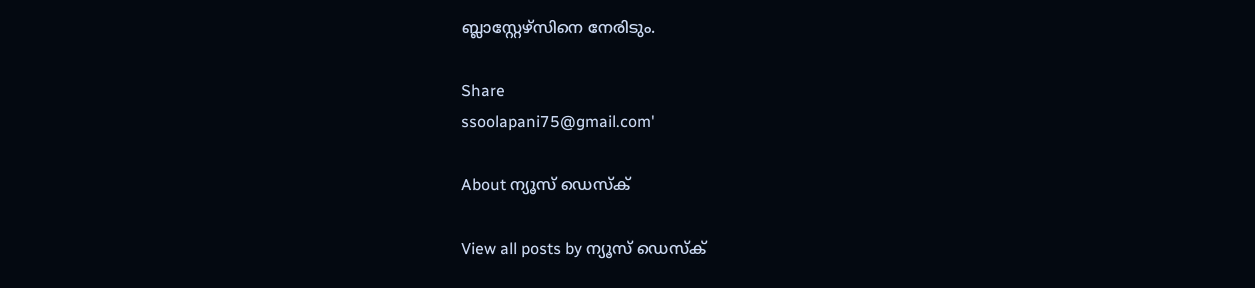ബ്ലാസ്റ്റേഴ്സിനെ നേരിടും.

Share
ssoolapani75@gmail.com'

About ന്യൂസ് ഡെസ്ക്

View all posts by ന്യൂസ് ഡെസ്ക്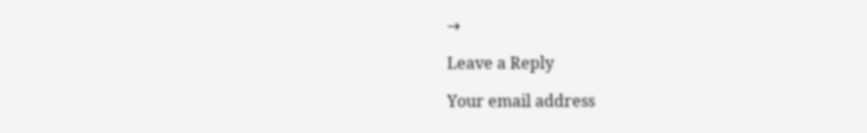→

Leave a Reply

Your email address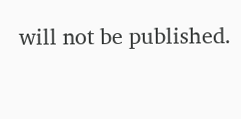will not be published.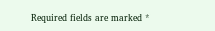Required fields are marked *